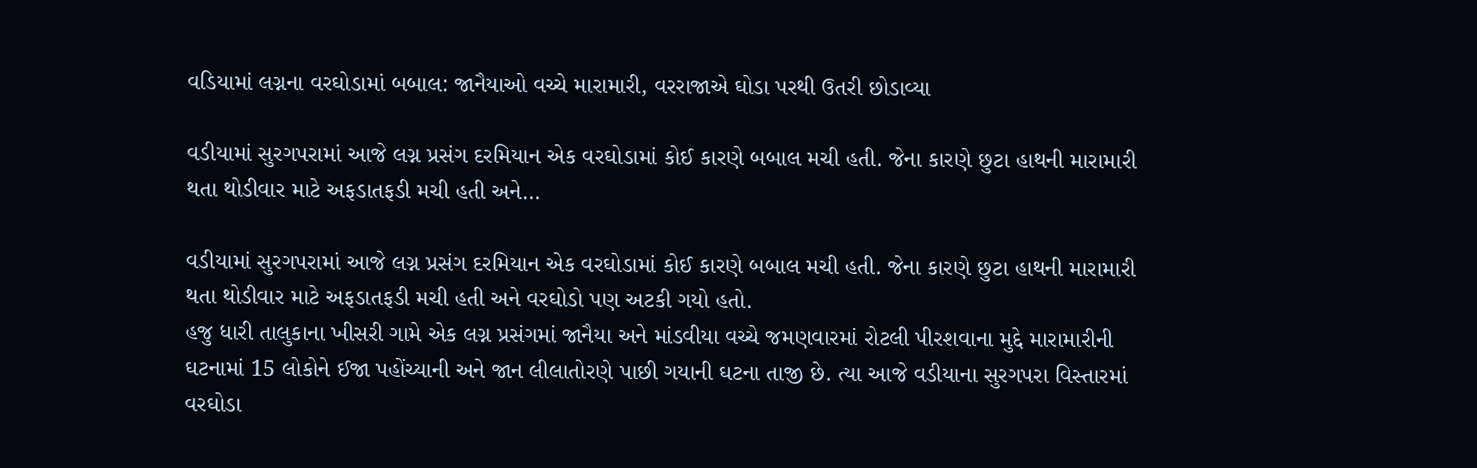વડિયામાં લગ્નના વરઘોડામાં બબાલ: જાનૈયાઓ વચ્ચે મારામારી, વરરાજાએ ઘોડા પરથી ઉતરી છોડાવ્યા

વડીયામાં સુરગપરામાં આજે લગ્ન પ્રસંગ દરમિયાન એક વરઘોડામાં કોઈ કારણે બબાલ મચી હતી. જેના કારણે છુટા હાથની મારામારી થતા થોડીવાર માટે અફડાતફડી મચી હતી અને…

વડીયામાં સુરગપરામાં આજે લગ્ન પ્રસંગ દરમિયાન એક વરઘોડામાં કોઈ કારણે બબાલ મચી હતી. જેના કારણે છુટા હાથની મારામારી થતા થોડીવાર માટે અફડાતફડી મચી હતી અને વરઘોડો પણ અટકી ગયો હતો.
હજુ ધારી તાલુકાના ખીસરી ગામે એક લગ્ન પ્રસંગમાં જાનૈયા અને માંડવીયા વચ્ચે જમણવારમાં રોટલી પીરશવાના મુદ્દે મારામારીની ઘટનામાં 15 લોકોને ઈજા પહોંચ્યાની અને જાન લીલાતોરણે પાછી ગયાની ઘટના તાજી છે. ત્યા આજે વડીયાના સુરગપરા વિસ્તારમાં વરઘોડા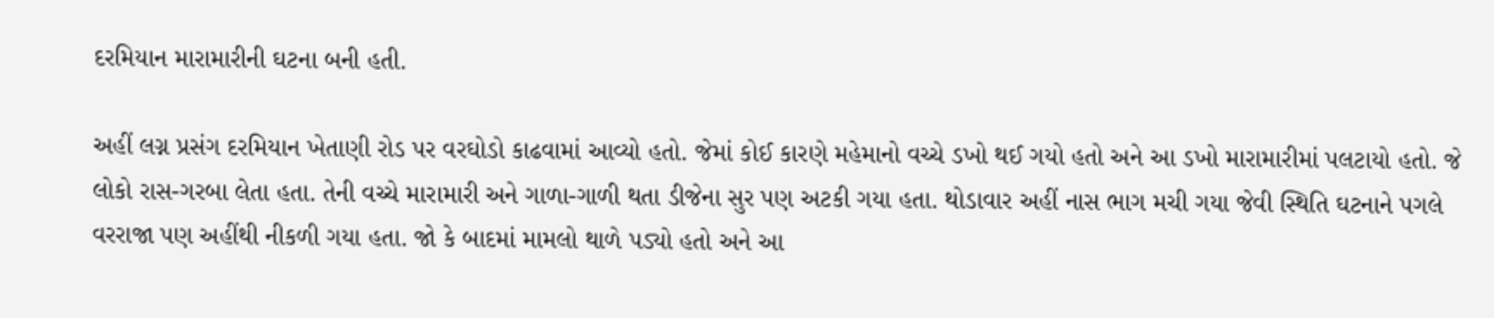દરમિયાન મારામારીની ઘટના બની હતી.

અહીં લગ્ન પ્રસંગ દરમિયાન ખેતાણી રોડ પર વરઘોડો કાઢવામાં આવ્યો હતો. જેમાં કોઈ કારણે મહેમાનો વચ્ચે ડખો થઈ ગયો હતો અને આ ડખો મારામારીમાં પલટાયો હતો. જે લોકો રાસ-ગરબા લેતા હતા. તેની વચ્ચે મારામારી અને ગાળા-ગાળી થતા ડીજેના સુર પણ અટકી ગયા હતા. થોડાવાર અહીં નાસ ભાગ મચી ગયા જેવી સ્થિતિ ઘટનાને પગલે વરરાજા પણ અહીંથી નીકળી ગયા હતા. જો કે બાદમાં મામલો થાળે પડ્યો હતો અને આ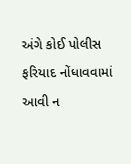અંગે કોઈ પોલીસ ફરિયાદ નોંધાવવામાં આવી ન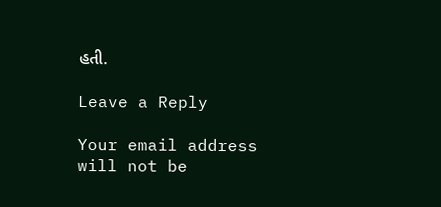હતી.

Leave a Reply

Your email address will not be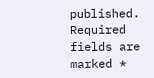published. Required fields are marked *